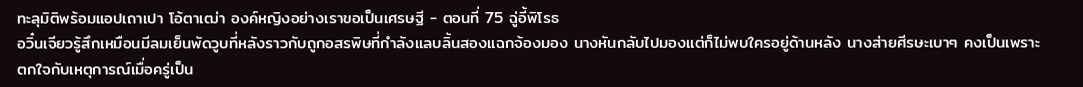ทะลุมิติพร้อมแอปเถาเปา โอ้ตาเฒ่า องค์หญิงอย่างเราขอเป็นเศรษฐี - ตอนที่ 75 ฉู่อี้พิโรธ
อวิ๋นเจียวรู้สึกเหมือนมีลมเย็นพัดวูบที่หลังราวกับถูกอสรพิษที่กำลังแลบลิ้นสองแฉกจ้องมอง นางหันกลับไปมองแต่ก็ไม่พบใครอยู่ด้านหลัง นางส่ายศีรษะเบาๆ คงเป็นเพราะตกใจกับเหตุการณ์เมื่อครู่เป็น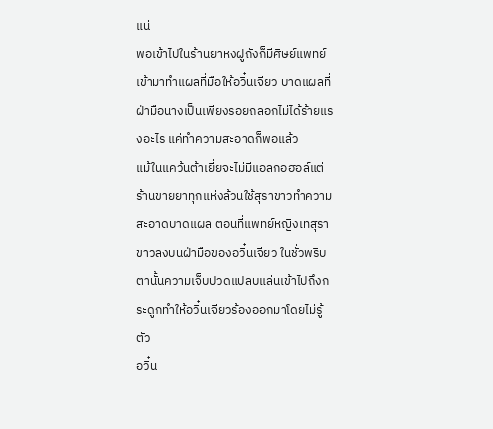แน่
พอเข้าไปในร้านยาหงฝูถังก็มีศิษย์แพทย์เข้ามาทำแผลที่มือให้อวิ๋นเจียว บาดแผลที่ฝ่ามือนางเป็นเพียงรอยถลอกไม่ได้ร้ายแรงอะไร แค่ทำความสะอาดก็พอแล้ว
แม้ในแคว้นต้าเยี่ยจะไม่มีแอลกอฮอล์แต่ร้านขายยาทุกแห่งล้วนใช้สุราขาวทำความสะอาดบาดแผล ตอนที่แพทย์หญิงเทสุราขาวลงบนฝ่ามือของอวิ๋นเจียว ในชั่วพริบตานั้นความเจ็บปวดแปลบแล่นเข้าไปถึงกระดูกทำให้อวิ๋นเจียวร้องออกมาโดยไม่รู้ตัว
อวิ๋น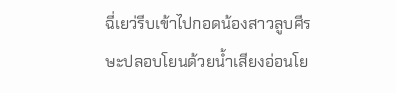ฉี่เยว่รีบเข้าไปกอดน้องสาวลูบศีรษะปลอบโยนด้วยน้ำเสียงอ่อนโย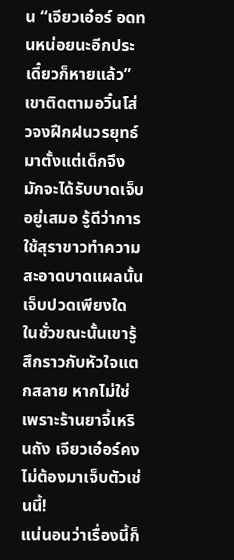น “เจียวเอ๋อร์ อดทนหน่อยนะอีกประเดี๋ยวก็หายแล้ว” เขาติดตามอวิ๋นโส่วจงฝึกฝนวรยุทธ์มาตั้งแต่เด็กจึงมักจะได้รับบาดเจ็บอยู่เสมอ รู้ดีว่าการใช้สุราขาวทำความสะอาดบาดแผลนั้นเจ็บปวดเพียงใด
ในชั่วขณะนั้นเขารู้สึกราวกับหัวใจแตกสลาย หากไม่ใช่เพราะร้านยาจี้เหรินถัง เจียวเอ๋อร์คงไม่ต้องมาเจ็บตัวเช่นนี้!
แน่นอนว่าเรื่องนี้ก็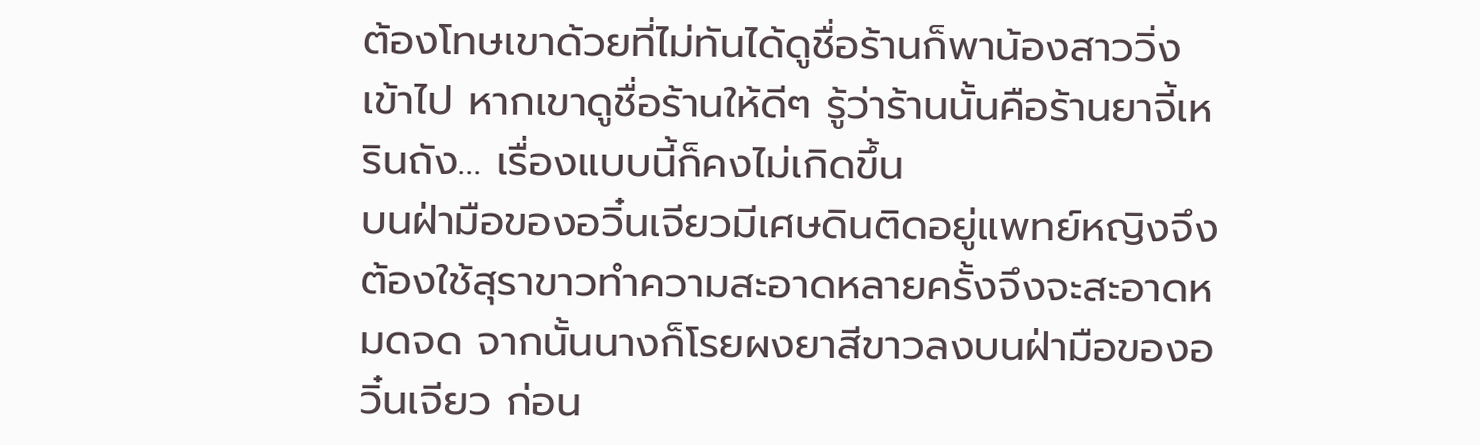ต้องโทษเขาด้วยที่ไม่ทันได้ดูชื่อร้านก็พาน้องสาววิ่งเข้าไป หากเขาดูชื่อร้านให้ดีๆ รู้ว่าร้านนั้นคือร้านยาจี้เหรินถัง… เรื่องแบบนี้ก็คงไม่เกิดขึ้น
บนฝ่ามือของอวิ๋นเจียวมีเศษดินติดอยู่แพทย์หญิงจึงต้องใช้สุราขาวทำความสะอาดหลายครั้งจึงจะสะอาดหมดจด จากนั้นนางก็โรยผงยาสีขาวลงบนฝ่ามือของอวิ๋นเจียว ก่อน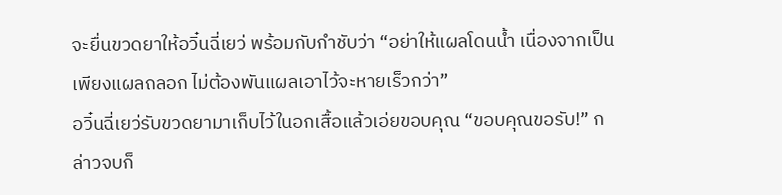จะยื่นขวดยาให้อวิ๋นฉี่เยว่ พร้อมกับกำชับว่า “อย่าให้แผลโดนน้ำ เนื่องจากเป็นเพียงแผลถลอก ไม่ต้องพันแผลเอาไว้จะหายเร็วกว่า”
อวิ๋นฉี่เยว่รับขวดยามาเก็บไว้ในอกเสื้อแล้วเอ่ยขอบคุณ “ขอบคุณขอรับ!” กล่าวจบก็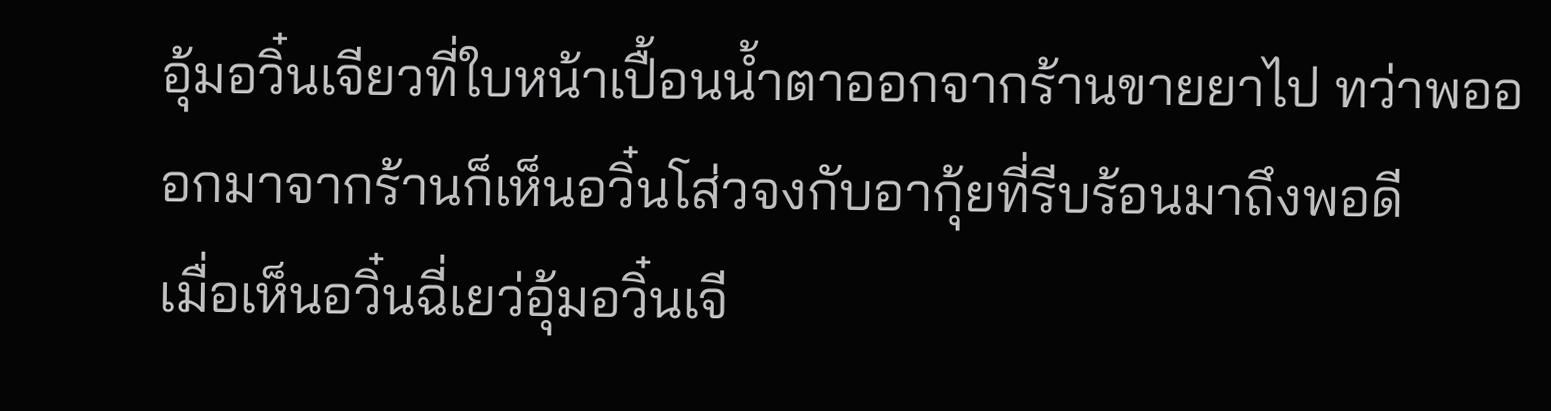อุ้มอวิ๋นเจียวที่ใบหน้าเปื้อนน้ำตาออกจากร้านขายยาไป ทว่าพอออกมาจากร้านก็เห็นอวิ๋นโส่วจงกับอากุ้ยที่รีบร้อนมาถึงพอดี
เมื่อเห็นอวิ๋นฉี่เยว่อุ้มอวิ๋นเจี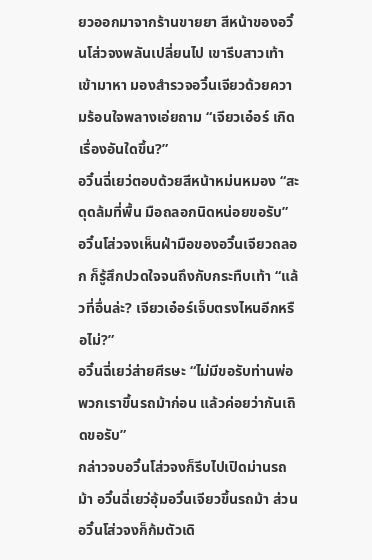ยวออกมาจากร้านขายยา สีหน้าของอวิ๋นโส่วจงพลันเปลี่ยนไป เขารีบสาวเท้าเข้ามาหา มองสำรวจอวิ๋นเจียวด้วยความร้อนใจพลางเอ่ยถาม “เจียวเอ๋อร์ เกิดเรื่องอันใดขึ้น?”
อวิ๋นฉี่เยว่ตอบด้วยสีหน้าหม่นหมอง “สะดุดล้มที่พื้น มือถลอกนิดหน่อยขอรับ”
อวิ๋นโส่วจงเห็นฝ่ามือของอวิ๋นเจียวถลอก ก็รู้สึกปวดใจจนถึงกับกระทืบเท้า “แล้วที่อื่นล่ะ? เจียวเอ๋อร์เจ็บตรงไหนอีกหรือไม่?”
อวิ๋นฉี่เยว่ส่ายศีรษะ “ไม่มีขอรับท่านพ่อ พวกเราขึ้นรถม้าก่อน แล้วค่อยว่ากันเถิดขอรับ”
กล่าวจบอวิ๋นโส่วจงก็รีบไปเปิดม่านรถม้า อวิ๋นฉี่เยว่อุ้มอวิ๋นเจียวขึ้นรถม้า ส่วนอวิ๋นโส่วจงก็ก้มตัวเดิ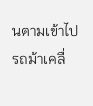นตามเข้าไป รถม้าเคลื่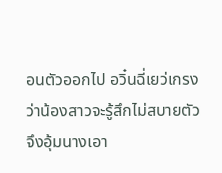อนตัวออกไป อวิ๋นฉี่เยว่เกรงว่าน้องสาวจะรู้สึกไม่สบายตัวจึงอุ้มนางเอา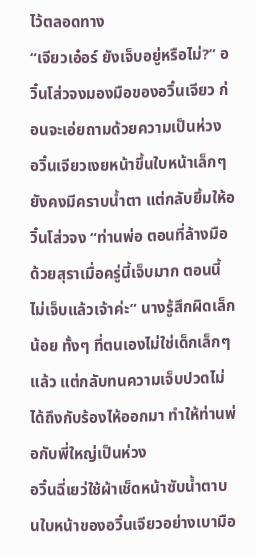ไว้ตลอดทาง
“เจียวเอ๋อร์ ยังเจ็บอยู่หรือไม่?” อวิ๋นโส่วจงมองมือของอวิ๋นเจียว ก่อนจะเอ่ยถามด้วยความเป็นห่วง
อวิ๋นเจียวเงยหน้าขึ้นใบหน้าเล็กๆ ยังคงมีคราบน้ำตา แต่กลับยิ้มให้อวิ๋นโส่วจง “ท่านพ่อ ตอนที่ล้างมือด้วยสุราเมื่อครู่นี้เจ็บมาก ตอนนี้ไม่เจ็บแล้วเจ้าค่ะ” นางรู้สึกผิดเล็กน้อย ทั้งๆ ที่ตนเองไม่ใช่เด็กเล็กๆ แล้ว แต่กลับทนความเจ็บปวดไม่ได้ถึงกับร้องไห้ออกมา ทำให้ท่านพ่อกับพี่ใหญ่เป็นห่วง
อวิ๋นฉี่เยว่ใช้ผ้าเช็ดหน้าซับน้ำตาบนใบหน้าของอวิ๋นเจียวอย่างเบามือ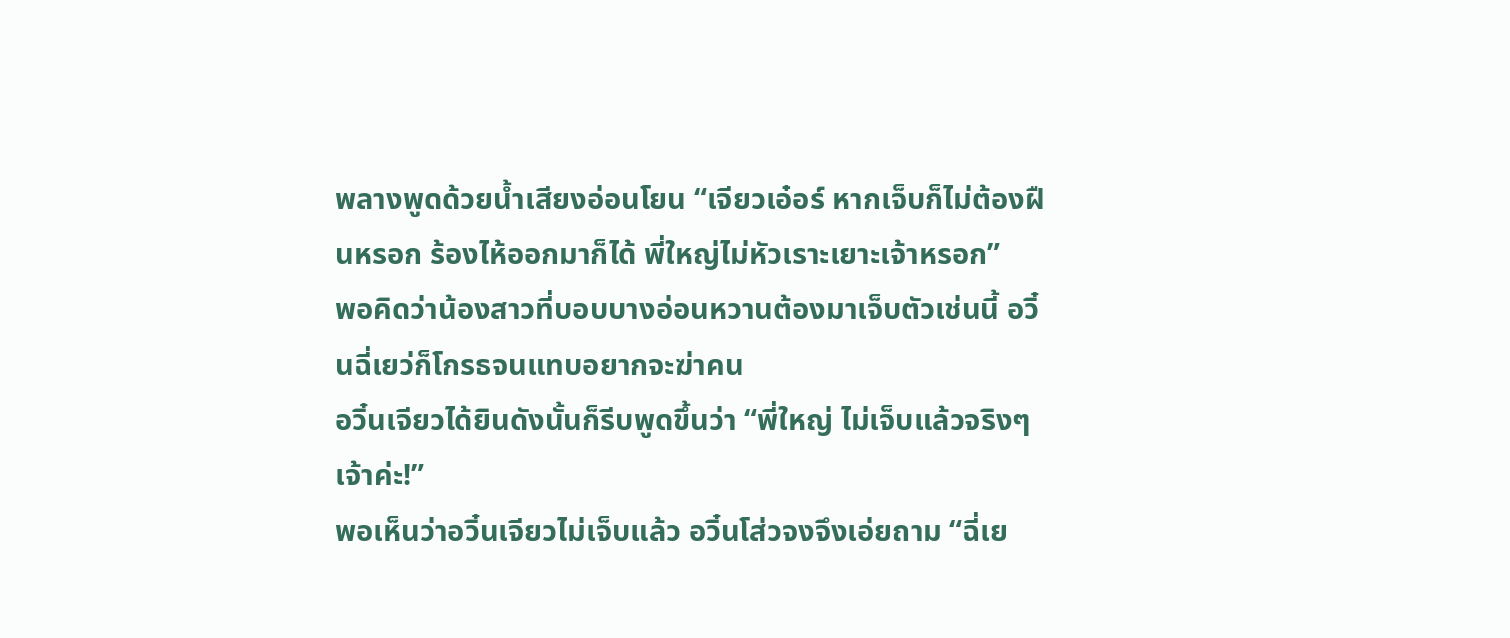พลางพูดด้วยน้ำเสียงอ่อนโยน “เจียวเอ๋อร์ หากเจ็บก็ไม่ต้องฝืนหรอก ร้องไห้ออกมาก็ได้ พี่ใหญ่ไม่หัวเราะเยาะเจ้าหรอก”
พอคิดว่าน้องสาวที่บอบบางอ่อนหวานต้องมาเจ็บตัวเช่นนี้ อวิ๋นฉี่เยว่ก็โกรธจนแทบอยากจะฆ่าคน
อวิ๋นเจียวได้ยินดังนั้นก็รีบพูดขึ้นว่า “พี่ใหญ่ ไม่เจ็บแล้วจริงๆ เจ้าค่ะ!”
พอเห็นว่าอวิ๋นเจียวไม่เจ็บแล้ว อวิ๋นโส่วจงจึงเอ่ยถาม “ฉี่เย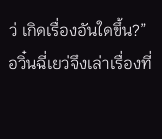ว่ เกิดเรื่องอันใดขึ้น?”
อวิ๋นฉี่เยว่จึงเล่าเรื่องที่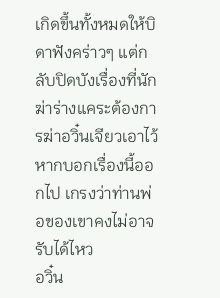เกิดขึ้นทั้งหมดให้บิดาฟังคร่าวๆ แต่กลับปิดบังเรื่องที่นักฆ่าร่างแคระต้องการฆ่าอวิ๋นเจียวเอาไว้ หากบอกเรื่องนี้ออกไป เกรงว่าท่านพ่อของเขาคงไม่อาจรับได้ไหว
อวิ๋น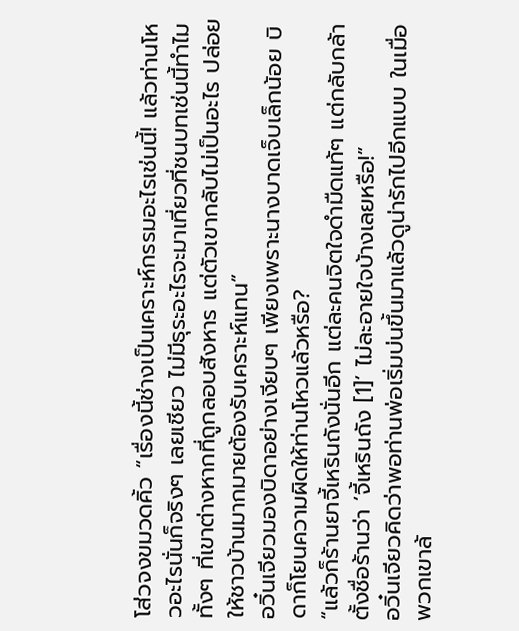โส่วจงขมวดคิ้ว “เรื่องนี้ช่างเป็นเคราะห์กรรมอะไรเช่นนี้! แล้วท่านโหวอะไรนั่นก็จริงๆ เลยเชียว ไม่มีธุระอะไรจะมาเที่ยวที่ชนบทเช่นนี้ทำไม ทั้งๆ ที่เขาต่างหากที่ถูกลอบสังหาร แต่ตัวเขากลับไม่เป็นอะไร ปล่อยให้ชาวบ้านมากมายต้องรับเคราะห์แทน”
อวิ๋นเจียวมองบิดาอย่างเงียบๆ เพียงเพราะนางบาดเจ็บเล็กน้อย บิดาก็โยนความผิดให้ท่านโหวแล้วหรือ?
“แล้วก็ร้านยาจี้เหรินถังนั่นอีก แต่ละคนจิตใจดำมืดแท้ๆ แต่กลับกล้าตั้งชื่อร้านว่า ‘จี้เหรินถัง [1]’ ไม่ละอายใจบ้างเลยหรือ!”
อวิ๋นเจียวคิดว่าพอท่านพ่อเริ่มบ่นขึ้นมาแล้วดูน่ารักไปอีกแบบ ในเมื่อพวกเขาล้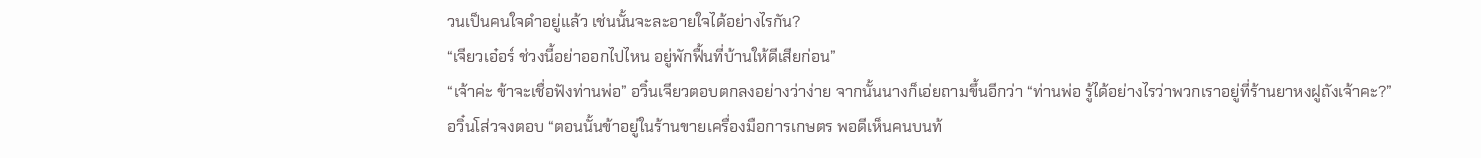วนเป็นคนใจดำอยู่แล้ว เช่นนั้นจะละอายใจได้อย่างไรกัน?
“เจียวเอ๋อร์ ช่วงนี้อย่าออกไปไหน อยู่พักฟื้นที่บ้านให้ดีเสียก่อน”
“เจ้าค่ะ ข้าจะเชื่อฟังท่านพ่อ” อวิ๋นเจียวตอบตกลงอย่างว่าง่าย จากนั้นนางก็เอ่ยถามขึ้นอีกว่า “ท่านพ่อ รู้ได้อย่างไรว่าพวกเราอยู่ที่ร้านยาหงฝูถังเจ้าคะ?”
อวิ๋นโส่วจงตอบ “ตอนนั้นข้าอยู่ในร้านขายเครื่องมือการเกษตร พอดีเห็นคนบนท้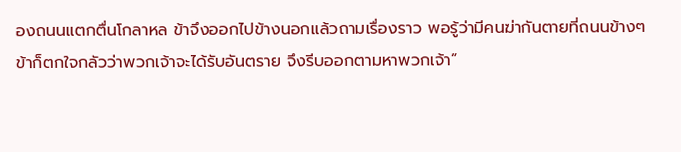องถนนแตกตื่นโกลาหล ข้าจึงออกไปข้างนอกแล้วถามเรื่องราว พอรู้ว่ามีคนฆ่ากันตายที่ถนนข้างๆ ข้าก็ตกใจกลัวว่าพวกเจ้าจะได้รับอันตราย จึงรีบออกตามหาพวกเจ้า”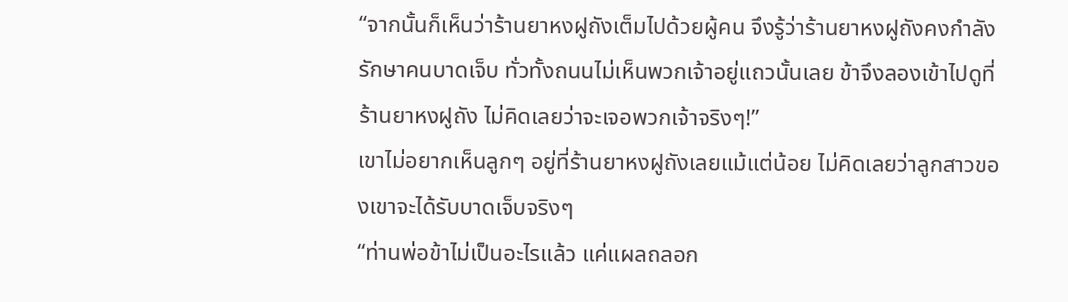“จากนั้นก็เห็นว่าร้านยาหงฝูถังเต็มไปด้วยผู้คน จึงรู้ว่าร้านยาหงฝูถังคงกำลังรักษาคนบาดเจ็บ ทั่วทั้งถนนไม่เห็นพวกเจ้าอยู่แถวนั้นเลย ข้าจึงลองเข้าไปดูที่ร้านยาหงฝูถัง ไม่คิดเลยว่าจะเจอพวกเจ้าจริงๆ!”
เขาไม่อยากเห็นลูกๆ อยู่ที่ร้านยาหงฝูถังเลยแม้แต่น้อย ไม่คิดเลยว่าลูกสาวของเขาจะได้รับบาดเจ็บจริงๆ
“ท่านพ่อข้าไม่เป็นอะไรแล้ว แค่แผลถลอก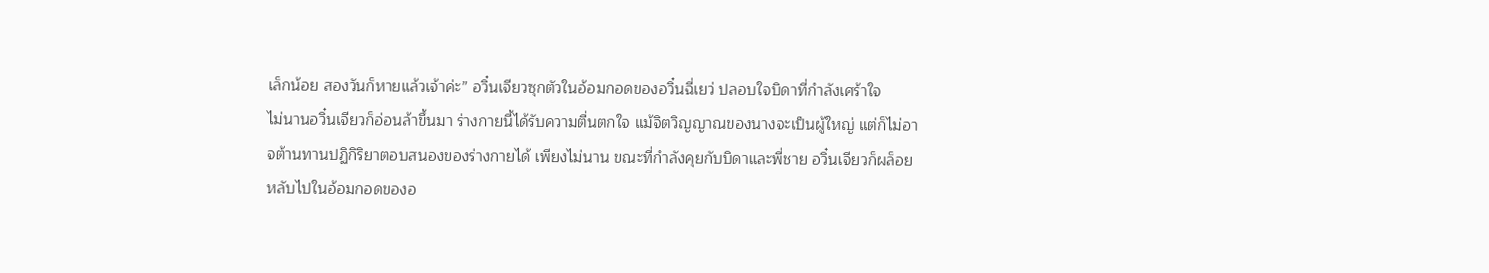เล็กน้อย สองวันก็หายแล้วเจ้าค่ะ” อวิ๋นเจียวซุกตัวในอ้อมกอดของอวิ๋นฉี่เยว่ ปลอบใจบิดาที่กำลังเศร้าใจ
ไม่นานอวิ๋นเจียวก็อ่อนล้าขึ้นมา ร่างกายนี้ได้รับความตื่นตกใจ แม้จิตวิญญาณของนางจะเป็นผู้ใหญ่ แต่ก็ไม่อาจต้านทานปฏิกิริยาตอบสนองของร่างกายได้ เพียงไม่นาน ขณะที่กำลังคุยกับบิดาและพี่ชาย อวิ๋นเจียวก็ผล็อยหลับไปในอ้อมกอดของอ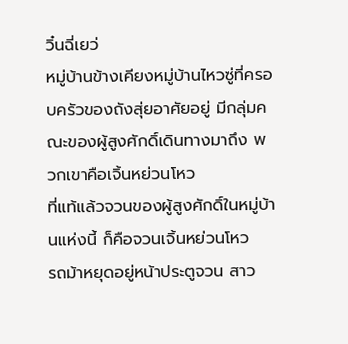วิ๋นฉี่เยว่
หมู่บ้านข้างเคียงหมู่บ้านไหวซู่ที่ครอบครัวของถังสุ่ยอาศัยอยู่ มีกลุ่มคณะของผู้สูงศักดิ์เดินทางมาถึง พวกเขาคือเจิ้นหย่วนโหว
ที่แท้แล้วจวนของผู้สูงศักดิ์ในหมู่บ้านแห่งนี้ ก็คือจวนเจิ้นหย่วนโหว
รถม้าหยุดอยู่หน้าประตูจวน สาว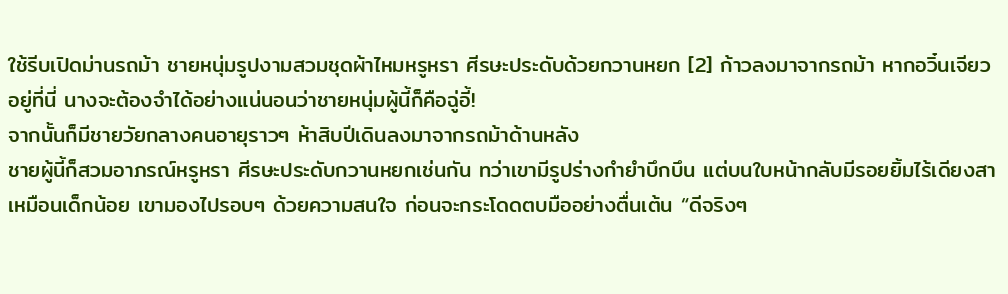ใช้รีบเปิดม่านรถม้า ชายหนุ่มรูปงามสวมชุดผ้าไหมหรูหรา ศีรษะประดับด้วยกวานหยก [2] ก้าวลงมาจากรถม้า หากอวิ๋นเจียวอยู่ที่นี่ นางจะต้องจำได้อย่างแน่นอนว่าชายหนุ่มผู้นี้ก็คือฉู่อี้!
จากนั้นก็มีชายวัยกลางคนอายุราวๆ ห้าสิบปีเดินลงมาจากรถม้าด้านหลัง
ชายผู้นี้ก็สวมอาภรณ์หรูหรา ศีรษะประดับกวานหยกเช่นกัน ทว่าเขามีรูปร่างกำยำบึกบึน แต่บนใบหน้ากลับมีรอยยิ้มไร้เดียงสาเหมือนเด็กน้อย เขามองไปรอบๆ ด้วยความสนใจ ก่อนจะกระโดดตบมืออย่างตื่นเต้น “ดีจริงๆ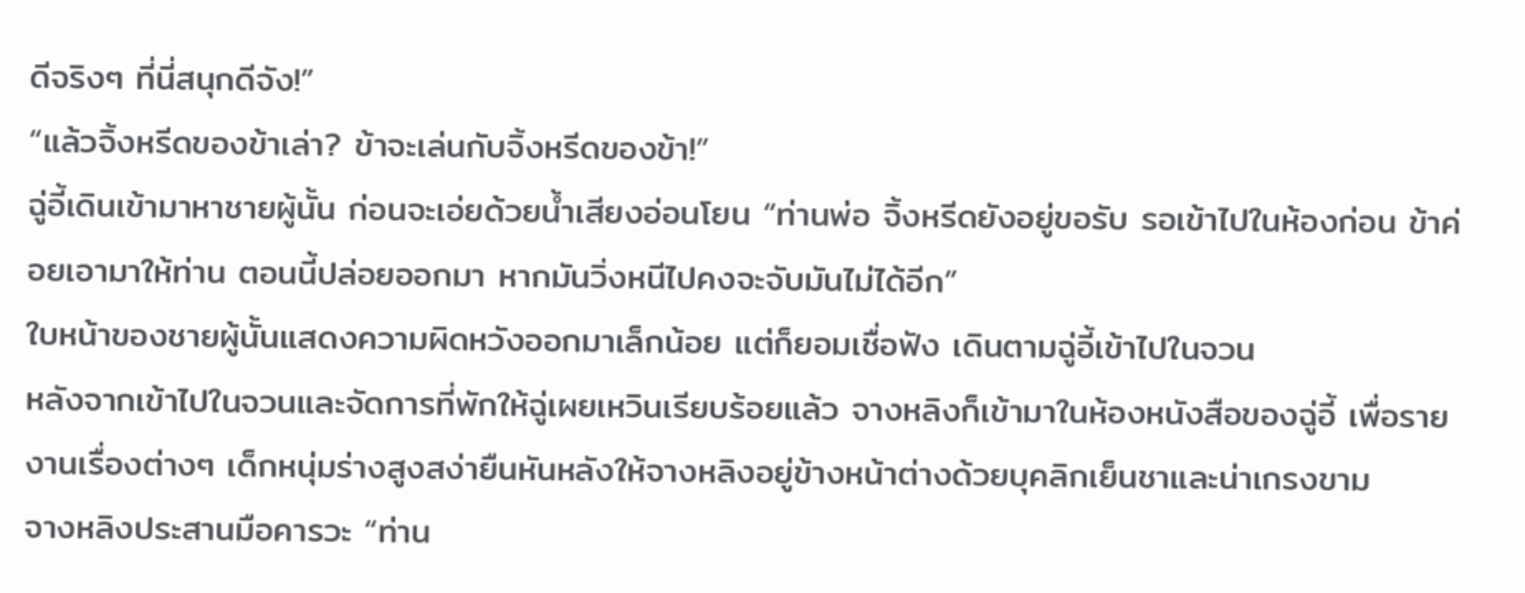ดีจริงๆ ที่นี่สนุกดีจัง!”
“แล้วจิ้งหรีดของข้าเล่า? ข้าจะเล่นกับจิ้งหรีดของข้า!”
ฉู่อี้เดินเข้ามาหาชายผู้นั้น ก่อนจะเอ่ยด้วยน้ำเสียงอ่อนโยน “ท่านพ่อ จิ้งหรีดยังอยู่ขอรับ รอเข้าไปในห้องก่อน ข้าค่อยเอามาให้ท่าน ตอนนี้ปล่อยออกมา หากมันวิ่งหนีไปคงจะจับมันไม่ได้อีก”
ใบหน้าของชายผู้นั้นแสดงความผิดหวังออกมาเล็กน้อย แต่ก็ยอมเชื่อฟัง เดินตามฉู่อี้เข้าไปในจวน
หลังจากเข้าไปในจวนและจัดการที่พักให้ฉู่เผยเหวินเรียบร้อยแล้ว จางหลิงก็เข้ามาในห้องหนังสือของฉู่อี้ เพื่อรายงานเรื่องต่างๆ เด็กหนุ่มร่างสูงสง่ายืนหันหลังให้จางหลิงอยู่ข้างหน้าต่างด้วยบุคลิกเย็นชาและน่าเกรงขาม
จางหลิงประสานมือคารวะ “ท่าน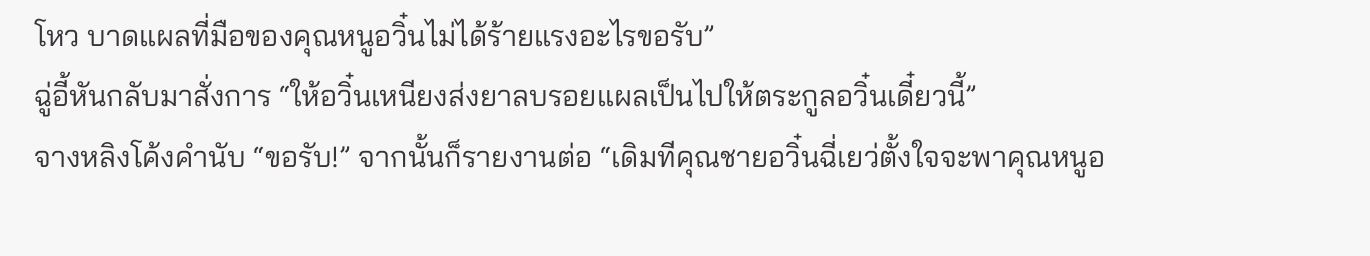โหว บาดแผลที่มือของคุณหนูอวิ๋นไม่ได้ร้ายแรงอะไรขอรับ”
ฉู่อี้หันกลับมาสั่งการ “ให้อวิ๋นเหนียงส่งยาลบรอยแผลเป็นไปให้ตระกูลอวิ๋นเดี๋ยวนี้”
จางหลิงโค้งคำนับ “ขอรับ!” จากนั้นก็รายงานต่อ “เดิมทีคุณชายอวิ๋นฉี่เยว่ตั้งใจจะพาคุณหนูอ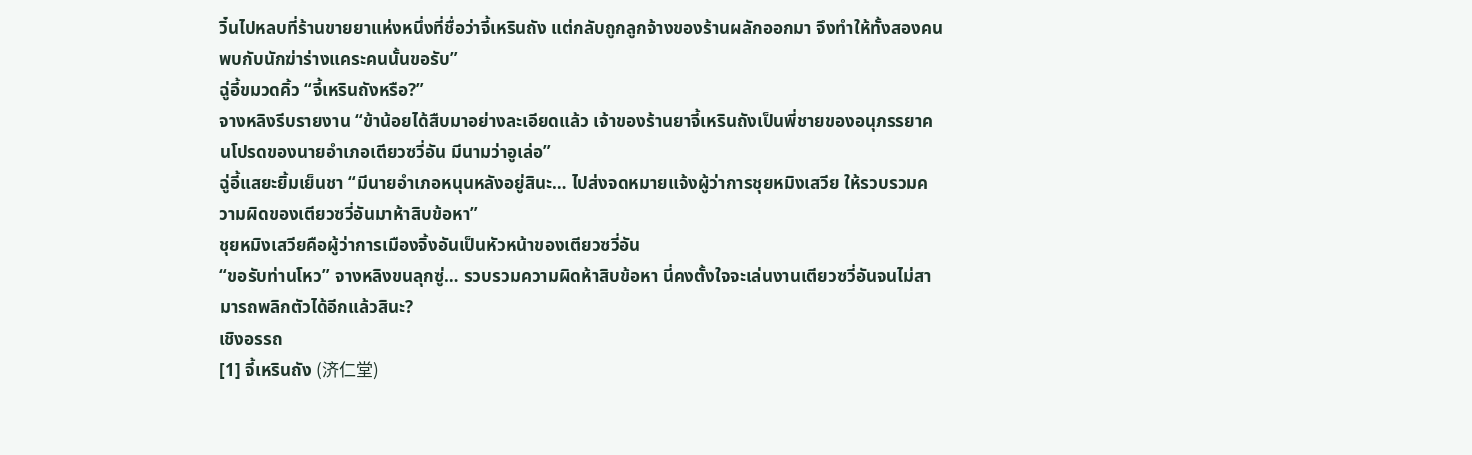วิ๋นไปหลบที่ร้านขายยาแห่งหนึ่งที่ชื่อว่าจี้เหรินถัง แต่กลับถูกลูกจ้างของร้านผลักออกมา จึงทำให้ทั้งสองคนพบกับนักฆ่าร่างแคระคนนั้นขอรับ”
ฉู่อี้ขมวดคิ้ว “จี้เหรินถังหรือ?”
จางหลิงรีบรายงาน “ข้าน้อยได้สืบมาอย่างละเอียดแล้ว เจ้าของร้านยาจี้เหรินถังเป็นพี่ชายของอนุภรรยาคนโปรดของนายอำเภอเตียวซวี่อัน มีนามว่าอูเล่อ”
ฉู่อี้แสยะยิ้มเย็นชา “มีนายอำเภอหนุนหลังอยู่สินะ… ไปส่งจดหมายแจ้งผู้ว่าการชุยหมิงเสวีย ให้รวบรวมความผิดของเตียวซวี่อันมาห้าสิบข้อหา”
ชุยหมิงเสวียคือผู้ว่าการเมืองจิ้งอันเป็นหัวหน้าของเตียวซวี่อัน
“ขอรับท่านโหว” จางหลิงขนลุกซู่… รวบรวมความผิดห้าสิบข้อหา นี่คงตั้งใจจะเล่นงานเตียวซวี่อันจนไม่สามารถพลิกตัวได้อีกแล้วสินะ?
เชิงอรรถ
[1] จี้เหรินถัง (济仁堂)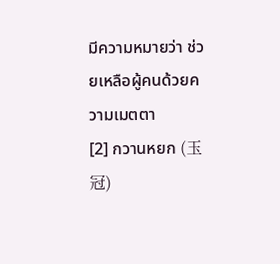มีความหมายว่า ช่วยเหลือผู้คนด้วยความเมตตา
[2] กวานหยก (玉冠)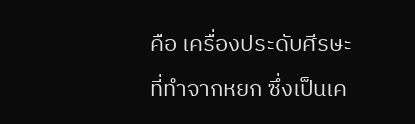คือ เครื่องประดับศีรษะที่ทำจากหยก ซึ่งเป็นเค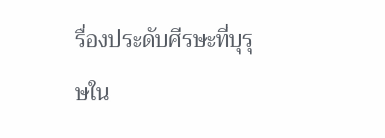รื่องประดับศีรษะที่บุรุษใน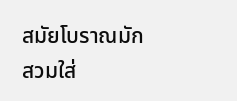สมัยโบราณมักสวมใส่